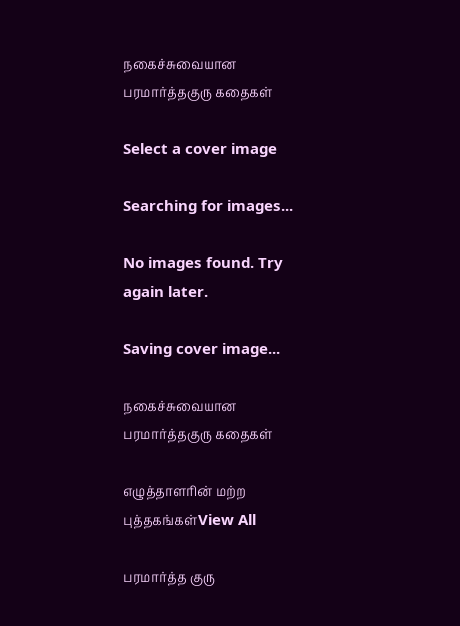நகைச்சுவையான பரமார்த்தகுரு கதைகள்

Select a cover image

Searching for images...

No images found. Try again later.

Saving cover image...

நகைச்சுவையான பரமார்த்தகுரு கதைகள்

எழுத்தாளரின் மற்ற புத்தகங்கள்View All

பரமார்த்த குரு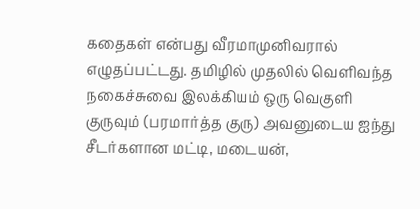கதைகள் என்பது வீரமாமுனிவரால் எழுதப்பட்டது. தமிழில் முதலில் வெளிவந்த நகைச்சுவை இலக்கியம் ஒரு வெகுளி குருவும் (பரமார்த்த குரு) அவனுடைய ஐந்து சீடர்களான மட்டி, மடையன்,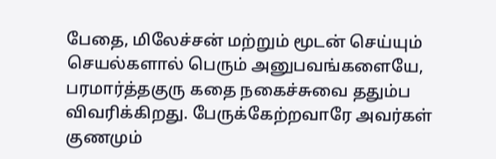பேதை, மிலேச்சன் மற்றும் மூடன் செய்யும் செயல்களால் பெரும் அனுபவங்களையே, பரமார்த்தகுரு கதை நகைச்சுவை ததும்ப விவரிக்கிறது. பேருக்கேற்றவாரே அவர்கள் குணமும்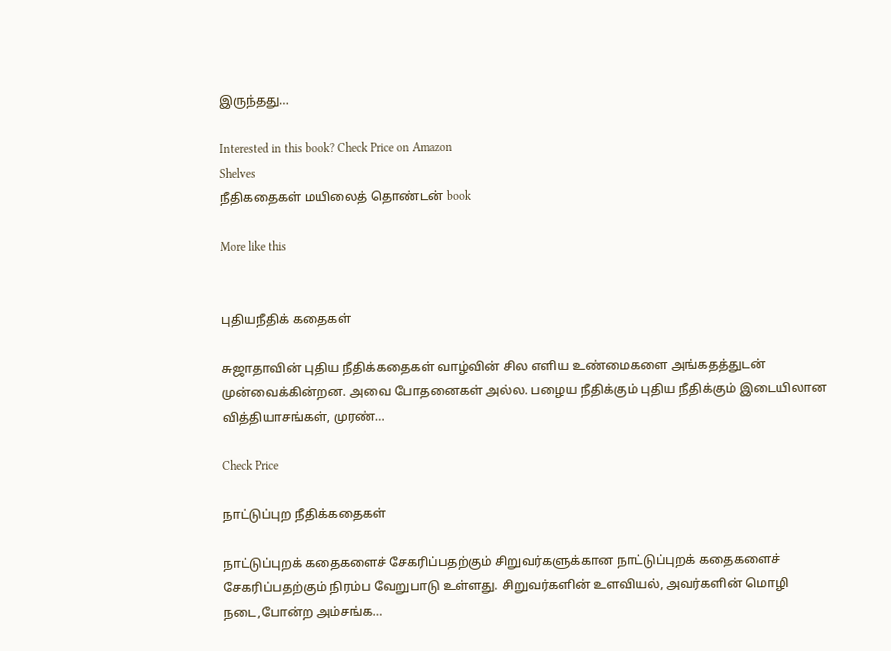இருந்தது…

Interested in this book? Check Price on Amazon
Shelves
நீதிகதைகள் மயிலைத் தொண்டன் book

More like this


புதியநீதிக் கதைகள்

சுஜாதாவின் புதிய நீதிக்கதைகள் வாழ்வின் சில எளிய உண்மைகளை அங்கதத்துடன் முன்வைக்கின்றன. அவை போதனைகள் அல்ல. பழைய நீதிக்கும் புதிய நீதிக்கும் இடையிலான வித்தியாசங்கள், முரண்…

Check Price

நாட்டுப்புற நீதிக்கதைகள்

நாட்டுப்புறக் கதைகளைச் சேகரிப்பதற்கும் சிறுவர்களுக்கான நாட்டுப்புறக் கதைகளைச் சேகரிப்பதற்கும் நிரம்ப வேறுபாடு உள்ளது. சிறுவர்களின் உளவியல், அவர்களின் மொழி நடை,போன்ற அம்சங்க…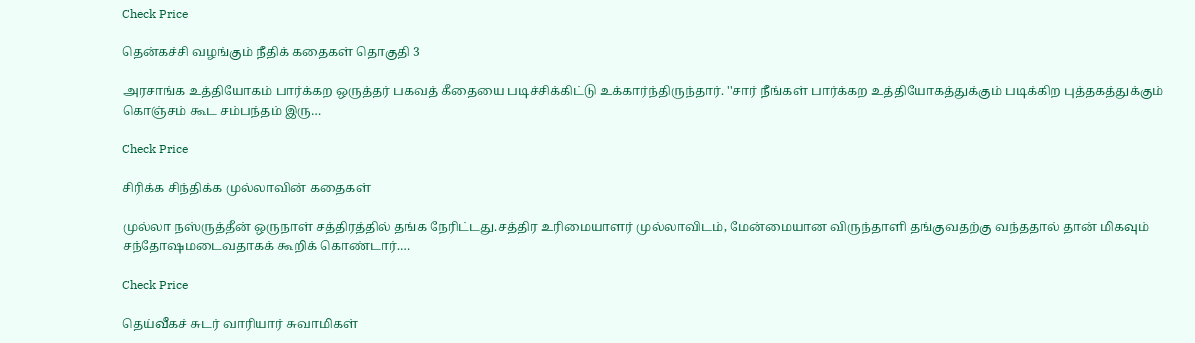Check Price

தென்கச்சி வழங்கும் நீதிக் கதைகள் தொகுதி 3

அரசாங்க உத்தியோகம் பார்க்கற ஒருத்தர் பகவத் கீதையை படிச்சிக்கிட்டு உக்கார்ந்திருந்தார். ''சார் நீங்கள் பார்க்கற உத்தியோகத்துக்கும் படிக்கிற புத்தகத்துக்கும் கொஞ்சம் கூட சம்பந்தம் இரு…

Check Price

சிரிக்க சிந்திக்க முல்லாவின் கதைகள்

முல்லா நஸ்ருத்தீன் ஒருநாள் சத்திரத்தில் தங்க நேரிட்டது.சத்திர உரிமையாளர் முல்லாவிடம், மேன்மையான விருந்தாளி தங்குவதற்கு வந்ததால் தான் மிகவும் சந்தோஷமடைவதாகக் கூறிக் கொண்டார்.…

Check Price

தெய்வீகச் சுடர் வாரியார் சுவாமிகள்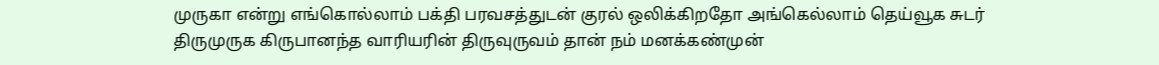முருகா என்று எங்கொல்லாம் பக்தி பரவசத்துடன் குரல் ஒலிக்கிறதோ அங்கெல்லாம் தெய்வூக சுடர் திருமுருக கிருபானந்த வாரியரின் திருவுருவம் தான் நம் மனக்கண்முன்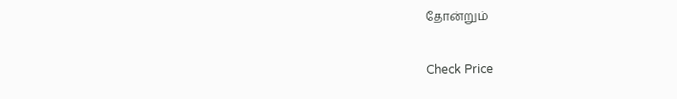தோன்றும்

Check Price